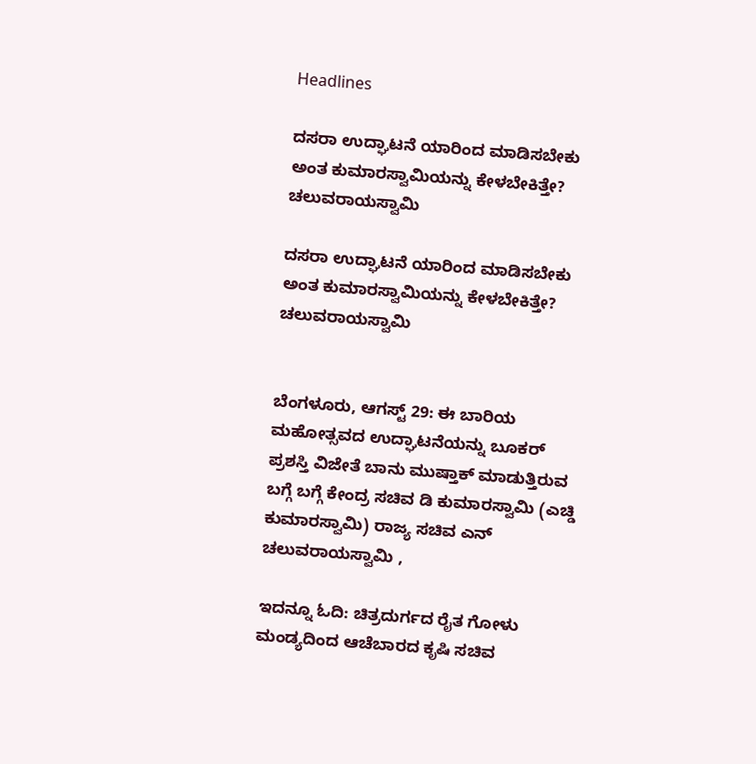Headlines

ದಸರಾ ಉದ್ಘಾಟನೆ ಯಾರಿಂದ ಮಾಡಿಸಬೇಕು ಅಂತ ಕುಮಾರಸ್ವಾಮಿಯನ್ನು ಕೇಳಬೇಕಿತ್ತೇ? ಚಲುವರಾಯಸ್ವಾಮಿ

ದಸರಾ ಉದ್ಘಾಟನೆ ಯಾರಿಂದ ಮಾಡಿಸಬೇಕು ಅಂತ ಕುಮಾರಸ್ವಾಮಿಯನ್ನು ಕೇಳಬೇಕಿತ್ತೇ? ಚಲುವರಾಯಸ್ವಾಮಿ


ಬೆಂಗಳೂರು, ಆಗಸ್ಟ್ 29: ಈ ಬಾರಿಯ ಮಹೋತ್ಸವದ ಉದ್ಘಾಟನೆಯನ್ನು ಬೂಕರ್ ಪ್ರಶಸ್ತಿ ವಿಜೇತೆ ಬಾನು ಮುಷ್ತಾಕ್ ಮಾಡುತ್ತಿರುವ ಬಗ್ಗೆ ಬಗ್ಗೆ ಕೇಂದ್ರ ಸಚಿವ ಡಿ ಕುಮಾರಸ್ವಾಮಿ (ಎಚ್ಡಿ ಕುಮಾರಸ್ವಾಮಿ) ರಾಜ್ಯ ಸಚಿವ ಎನ್ ಚಲುವರಾಯಸ್ವಾಮಿ ,

ಇದನ್ನೂ ಓದಿ: ಚಿತ್ರದುರ್ಗದ ರೈತ ಗೋಳು ಮಂಡ್ಯದಿಂದ ಆಚೆಬಾರದ ಕೃಷಿ ಸಚಿವ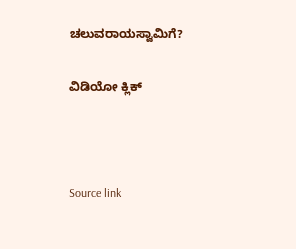ಚಲುವರಾಯಸ್ವಾಮಿಗೆ?

ವಿಡಿಯೋ ಕ್ಲಿಕ್



Source link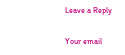Leave a Reply

Your email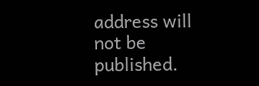address will not be published.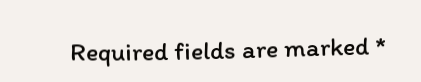Required fields are marked *